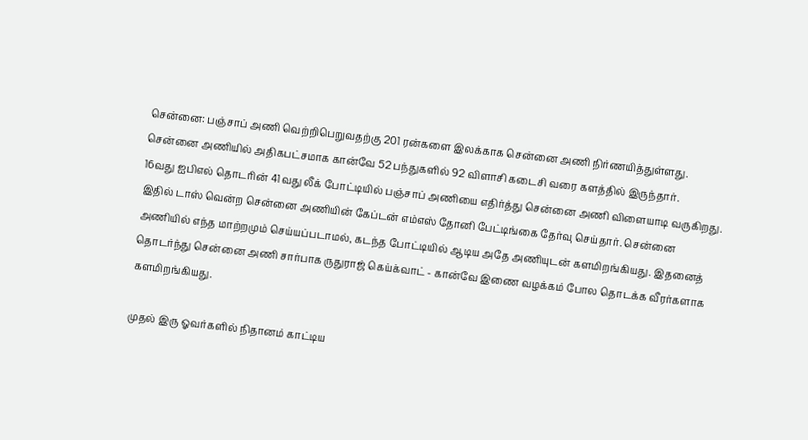சென்னை: பஞ்சாப் அணி வெற்றிபெறுவதற்கு 201 ரன்களை இலக்காக சென்னை அணி நிர்ணயித்துள்ளது. சென்னை அணியில் அதிகபட்சமாக கான்வே 52 பந்துகளில் 92 விளாசி கடைசி வரை களத்தில் இருந்தார்.
16வது ஐபிஎல் தொடரின் 41வது லீக் போட்டியில் பஞ்சாப் அணியை எதிர்த்து சென்னை அணி விளையாடி வருகிறது. இதில் டாஸ் வென்ற சென்னை அணியின் கேப்டன் எம்எஸ் தோனி பேட்டிங்கை தேர்வு செய்தார். சென்னை அணியில் எந்த மாற்றமும் செய்யப்படாமல், கடந்த போட்டியில் ஆடிய அதே அணியுடன் களமிறங்கியது. இதனைத் தொடர்ந்து சென்னை அணி சார்பாக ருதுராஜ் கெய்க்வாட் - கான்வே இணை வழக்கம் போல தொடக்க வீரர்களாக களமிறங்கியது.

முதல் இரு ஓவர்களில் நிதானம் காட்டிய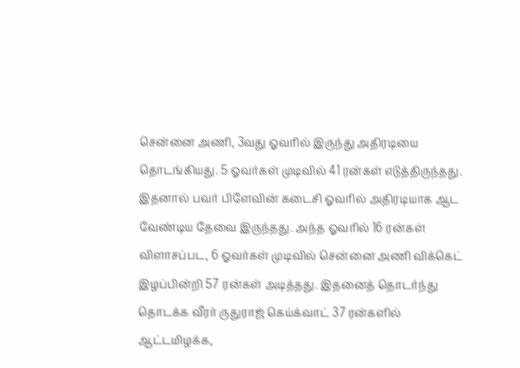சென்னை அணி, 3வது ஓவரில் இருந்து அதிரடியை தொடங்கியது. 5 ஓவர்கள் முடிவில் 41 ரன்கள் எடுத்திருந்தது. இதனால் பவர் பிளேவின் கடைசி ஓவரில் அதிரடியாக ஆட வேண்டிய தேவை இருந்தது. அந்த ஓவரில் 16 ரன்கள் விளாசப்பட, 6 ஓவர்கள் முடிவில் சென்னை அணி விக்கெட் இழப்பின்றி 57 ரன்கள் அடித்தது. இதனைத் தொடர்ந்து தொடக்க வீரர் ருதுராஜ் கெய்க்வாட் 37 ரன்களில் ஆட்டமிழக்க,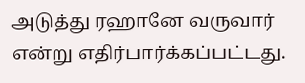அடுத்து ரஹானே வருவார் என்று எதிர்பார்க்கப்பட்டது.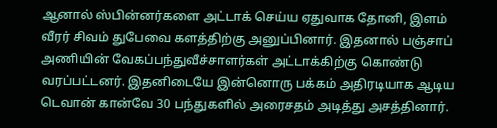ஆனால் ஸ்பின்னர்களை அட்டாக் செய்ய ஏதுவாக தோனி, இளம் வீரர் சிவம் துபேவை களத்திற்கு அனுப்பினார். இதனால் பஞ்சாப் அணியின் வேகப்பந்துவீச்சாளர்கள் அட்டாக்கிற்கு கொண்டு வரப்பட்டனர். இதனிடையே இன்னொரு பக்கம் அதிரடியாக ஆடிய டெவான் கான்வே 30 பந்துகளில் அரைசதம் அடித்து அசத்தினார்.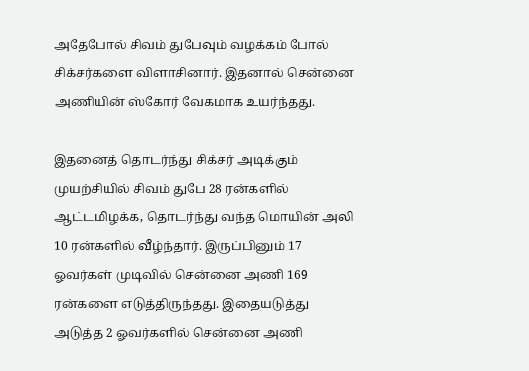அதேபோல் சிவம் துபேவும் வழக்கம் போல் சிக்சர்களை விளாசினார். இதனால் சென்னை அணியின் ஸ்கோர் வேகமாக உயர்ந்தது.

இதனைத் தொடர்ந்து சிக்சர் அடிக்கும் முயற்சியில் சிவம் துபே 28 ரன்களில் ஆட்டமிழக்க, தொடர்ந்து வந்த மொயின் அலி 10 ரன்களில் வீழ்ந்தார். இருப்பினும் 17 ஓவர்கள் முடிவில் சென்னை அணி 169 ரன்களை எடுத்திருந்தது. இதையடுத்து அடுத்த 2 ஓவர்களில் சென்னை அணி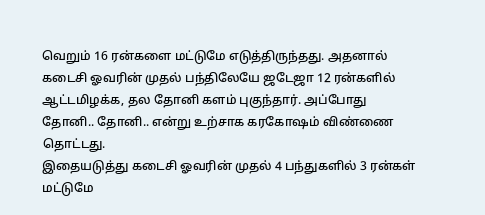வெறும் 16 ரன்களை மட்டுமே எடுத்திருந்தது. அதனால் கடைசி ஓவரின் முதல் பந்திலேயே ஜடேஜா 12 ரன்களில் ஆட்டமிழக்க, தல தோனி களம் புகுந்தார். அப்போது தோனி.. தோனி.. என்று உற்சாக கரகோஷம் விண்ணை தொட்டது.
இதையடுத்து கடைசி ஓவரின் முதல் 4 பந்துகளில் 3 ரன்கள் மட்டுமே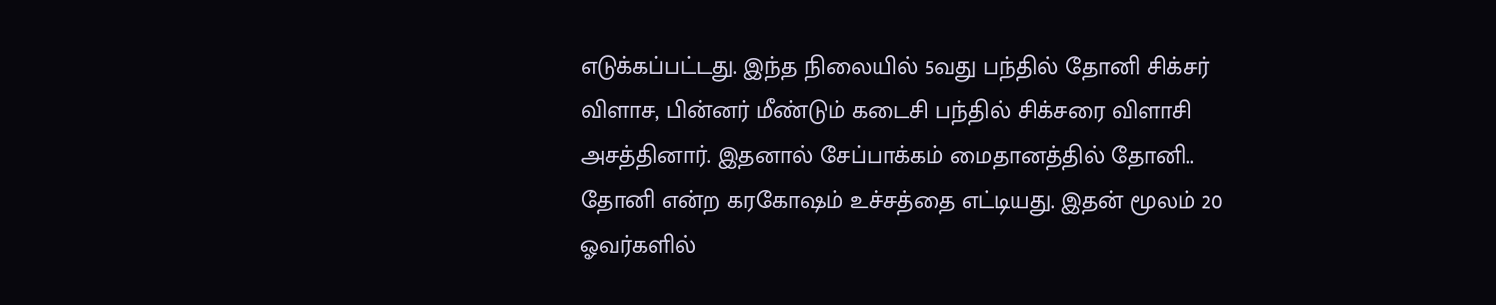எடுக்கப்பட்டது. இந்த நிலையில் 5வது பந்தில் தோனி சிக்சர் விளாச, பின்னர் மீண்டும் கடைசி பந்தில் சிக்சரை விளாசி அசத்தினார். இதனால் சேப்பாக்கம் மைதானத்தில் தோனி.. தோனி என்ற கரகோஷம் உச்சத்தை எட்டியது. இதன் மூலம் 20 ஓவர்களில்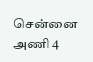சென்னை அணி 4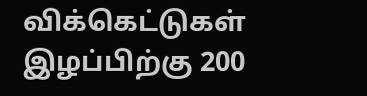விக்கெட்டுகள் இழப்பிற்கு 200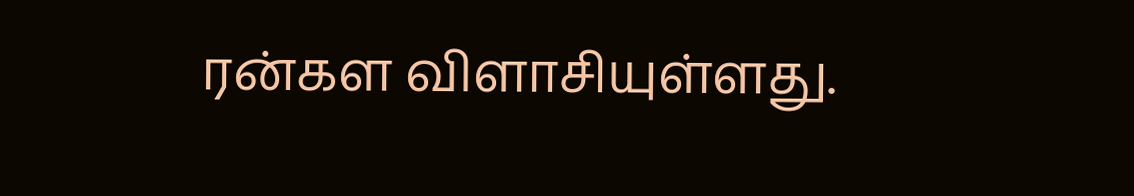ரன்கள விளாசியுள்ளது.